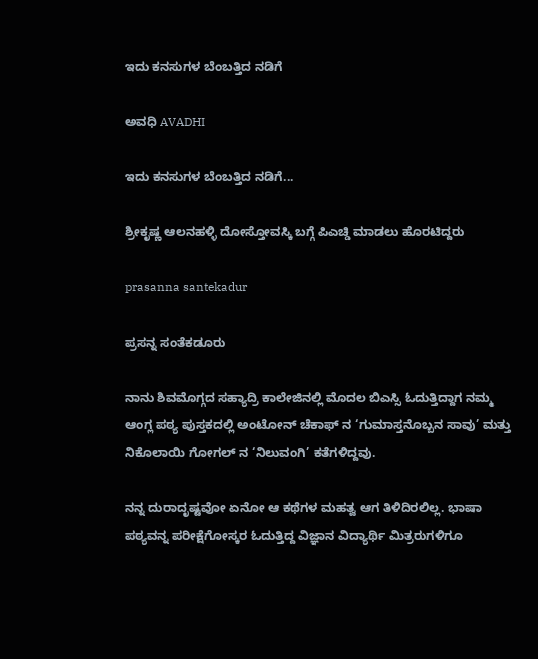ಇದು ಕನಸುಗಳ ಬೆಂಬತ್ತಿದ ನಡಿಗೆ‍

ಅವಧಿ AVADHI

ಇದು ಕನಸುಗಳ ಬೆಂಬತ್ತಿದ ನಡಿಗೆ...

ಶ್ರೀಕೃಷ್ಣ ಆಲನಹಳ್ಳಿ ದೋಸ್ತೋವಸ್ಕಿ ಬಗ್ಗೆ ಪಿಎಚ್ಡಿ ಮಾಡಲು ಹೊರಟಿದ್ದರು

prasanna santekadur

ಪ್ರಸನ್ನ ಸಂತೆಕಡೂರು

ನಾನು ಶಿವಮೊಗ್ಗದ ಸಹ್ಯಾದ್ರಿ ಕಾಲೇಜಿನಲ್ಲಿ ಮೊದಲ ಬಿಎಸ್ಸಿ ಓದುತ್ತಿದ್ದಾಗ ನಮ್ಮ ಆಂಗ್ಲ ಪಠ್ಯ ಪುಸ್ತಕದಲ್ಲಿ ಅಂಟೋನ್ ಚೆಕಾಫ್ ನ ‘ಗುಮಾಸ್ತನೊಬ್ಬನ ಸಾವು’ ಮತ್ತು ನಿಕೊಲಾಯಿ ಗೋಗಲ್ ನ ‘ನಿಲುವಂಗಿ’ ಕತೆಗಳಿದ್ದವು.

ನನ್ನ ದುರಾದೃಷ್ಟವೋ ಏನೋ ಆ ಕಥೆಗಳ ಮಹತ್ವ ಆಗ ತಿಳಿದಿರಲಿಲ್ಲ. ಭಾಷಾ ಪಠ್ಯವನ್ನ ಪರೀಕ್ಷೆಗೋಸ್ಕರ ಓದುತ್ತಿದ್ದ ವಿಜ್ಞಾನ ವಿದ್ಯಾರ್ಥಿ ಮಿತ್ರರುಗಳಿಗೂ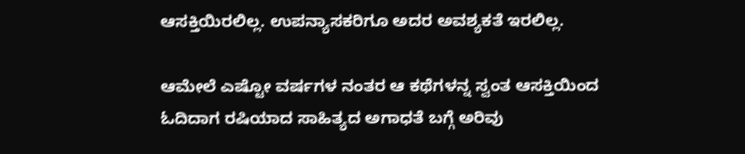ಆಸಕ್ತಿಯಿರಲಿಲ್ಲ. ಉಪನ್ಯಾಸಕರಿಗೂ ಅದರ ಅವಶ್ಯಕತೆ ಇರಲಿಲ್ಲ.

ಆಮೇಲೆ ಎಷ್ಟೋ ವರ್ಷಗಳ ನಂತರ ಆ ಕಥೆಗಳನ್ನ ಸ್ವಂತ ಆಸಕ್ತಿಯಿಂದ ಓದಿದಾಗ ರಷಿಯಾದ ಸಾಹಿತ್ಯದ ಅಗಾಧತೆ ಬಗ್ಗೆ ಅರಿವು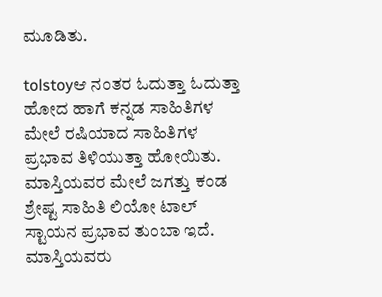ಮೂಡಿತು.

tolstoyಆ ನಂತರ ಓದುತ್ತಾ ಓದುತ್ತಾ ಹೋದ ಹಾಗೆ ಕನ್ನಡ ಸಾಹಿತಿಗಳ ಮೇಲೆ ರಷಿಯಾದ ಸಾಹಿತಿಗಳ ಪ್ರಭಾವ ತಿಳಿಯುತ್ತಾ ಹೋಯಿತು. ಮಾಸ್ತಿಯವರ ಮೇಲೆ ಜಗತ್ತು ಕಂಡ ಶ್ರೇಷ್ಟ ಸಾಹಿತಿ ಲಿಯೋ ಟಾಲ್ ಸ್ಟಾಯನ ಪ್ರಭಾವ ತುಂಬಾ ಇದೆ. ಮಾಸ್ತಿಯವರು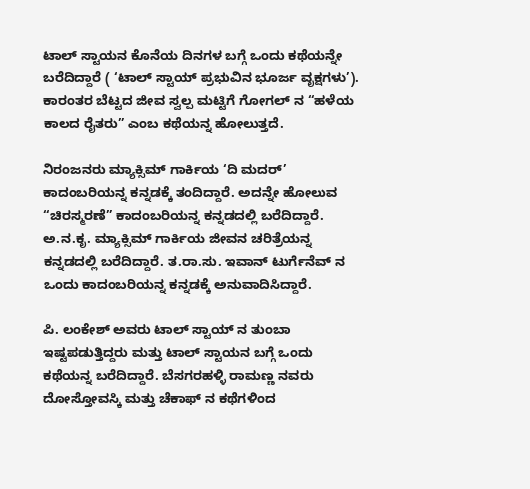ಟಾಲ್ ಸ್ಟಾಯನ ಕೊನೆಯ ದಿನಗಳ ಬಗ್ಗೆ ಒಂದು ಕಥೆಯನ್ನೇ ಬರೆದಿದ್ದಾರೆ ( ‘ಟಾಲ್ ಸ್ಟಾಯ್ ಪ್ರಭುವಿನ ಭೂರ್ಜ ವೃಕ್ಷಗಳು’). ಕಾರಂತರ ಬೆಟ್ಟದ ಜೀವ ಸ್ವಲ್ಪ ಮಟ್ಟಿಗೆ ಗೋಗಲ್ ನ “ಹಳೆಯ ಕಾಲದ ರೈತರು” ಎಂಬ ಕಥೆಯನ್ನ ಹೋಲುತ್ತದೆ.

ನಿರಂಜನರು ಮ್ಯಾಕ್ಸಿಮ್ ಗಾರ್ಕಿಯ ‘ದಿ ಮದರ್’ ಕಾದಂಬರಿಯನ್ನ ಕನ್ನಡಕ್ಕೆ ತಂದಿದ್ದಾರೆ. ಅದನ್ನೇ ಹೋಲುವ “ಚಿರಸ್ಮರಣೆ” ಕಾದಂಬರಿಯನ್ನ ಕನ್ನಡದಲ್ಲಿ ಬರೆದಿದ್ದಾರೆ. ಅ.ನ.ಕೃ. ಮ್ಯಾಕ್ಸಿಮ್ ಗಾರ್ಕಿಯ ಜೀವನ ಚರಿತ್ರೆಯನ್ನ ಕನ್ನಡದಲ್ಲಿ ಬರೆದಿದ್ದಾರೆ. ತ.ರಾ.ಸು. ಇವಾನ್ ಟುರ್ಗೆನೆವ್ ನ ಒಂದು ಕಾದಂಬರಿಯನ್ನ ಕನ್ನಡಕ್ಕೆ ಅನುವಾದಿಸಿದ್ದಾರೆ.

ಪಿ. ಲಂಕೇಶ್ ಅವರು ಟಾಲ್ ಸ್ಟಾಯ್ ನ ತುಂಬಾ ಇಷ್ಟಪಡುತ್ತಿದ್ದರು ಮತ್ತು ಟಾಲ್ ಸ್ಟಾಯನ ಬಗ್ಗೆ ಒಂದು ಕಥೆಯನ್ನ ಬರೆದಿದ್ದಾರೆ. ಬೆಸಗರಹಳ್ಳಿ ರಾಮಣ್ಣ ನವರು ದೋಸ್ತೋವಸ್ಕಿ ಮತ್ತು ಚೆಕಾಫ್ ನ ಕಥೆಗಳಿಂದ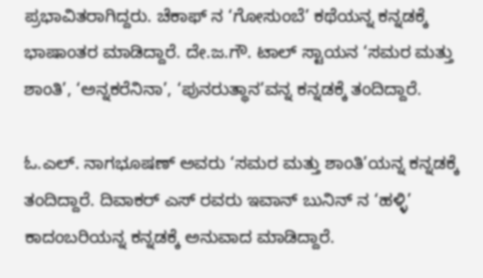ಪ್ರಭಾವಿತರಾಗಿದ್ದರು. ಚೆಕಾಫ್ ನ ‘ಗೋಸುಂಬೆ’ ಕಥೆಯನ್ನ ಕನ್ನಡಕ್ಕೆ ಭಾಷಾಂತರ ಮಾಡಿದ್ದಾರೆ. ದೇ.ಜ.ಗೌ. ಟಾಲ್ ಸ್ಟಾಯನ ‘ಸಮರ ಮತ್ತು ಶಾಂತಿ’, ‘ಅನ್ನಕರೆನಿನಾ’, ‘ಪುನರುತ್ಥಾನ’ವನ್ನ ಕನ್ನಡಕ್ಕೆ ತಂದಿದ್ದಾರೆ.

ಓ.ಎಲ್. ನಾಗಭೂಷಣ್ ಅವರು ‘ಸಮರ ಮತ್ತು ಶಾಂತಿ’ಯನ್ನ ಕನ್ನಡಕ್ಕೆ ತಂದಿದ್ದಾರೆ. ದಿವಾಕರ್ ಎಸ್ ರವರು ಇವಾನ್ ಬುನಿನ್ ನ ‘ಹಳ್ಳಿ’ ಕಾದಂಬರಿಯನ್ನ ಕನ್ನಡಕ್ಕೆ ಅನುವಾದ ಮಾಡಿದ್ದಾರೆ.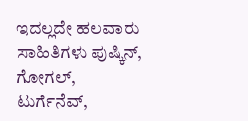ಇದಲ್ಲದೇ ಹಲವಾರು ಸಾಹಿತಿಗಳು ಪುಷ್ಕಿನ್, ಗೋಗಲ್, ಟುರ್ಗೆನೆವ್,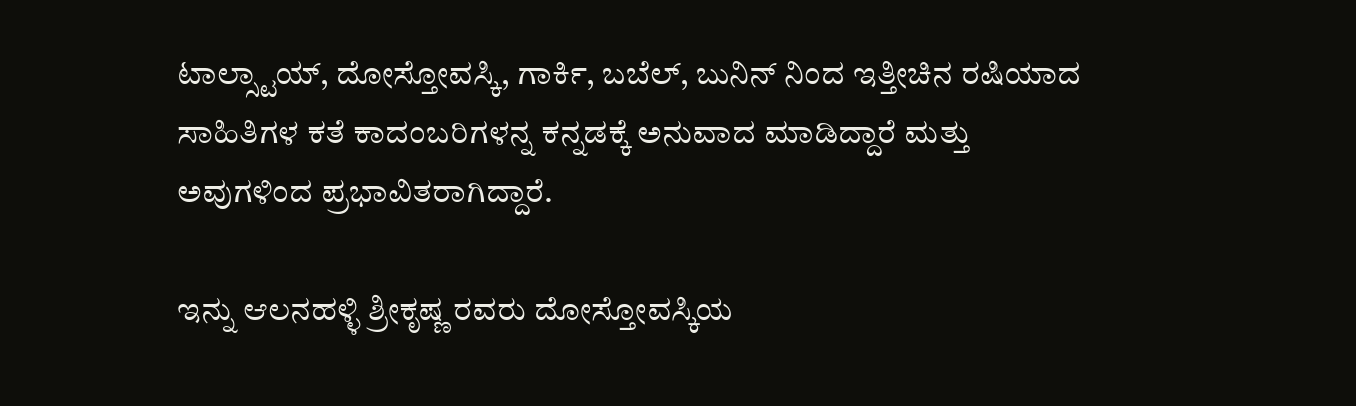ಟಾಲ್ಸ್ಟಾಯ್, ದೋಸ್ತೋವಸ್ಕಿ, ಗಾರ್ಕಿ, ಬಬೆಲ್, ಬುನಿನ್ ನಿಂದ ಇತ್ತೀಚಿನ ರಷಿಯಾದ ಸಾಹಿತಿಗಳ ಕತೆ ಕಾದಂಬರಿಗಳನ್ನ ಕನ್ನಡಕ್ಕೆ ಅನುವಾದ ಮಾಡಿದ್ದಾರೆ ಮತ್ತು ಅವುಗಳಿಂದ ಪ್ರಭಾವಿತರಾಗಿದ್ದಾರೆ.

ಇನ್ನು ಆಲನಹಳ್ಳಿ ಶ್ರೀಕೃಷ್ಣ ರವರು ದೋಸ್ತೋವಸ್ಕಿಯ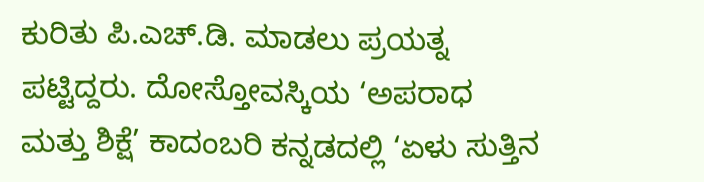ಕುರಿತು ಪಿ.ಎಚ್.ಡಿ. ಮಾಡಲು ಪ್ರಯತ್ನ ಪಟ್ಟಿದ್ದರು. ದೋಸ್ತೋವಸ್ಕಿಯ ‘ಅಪರಾಧ ಮತ್ತು ಶಿಕ್ಷೆ’ ಕಾದಂಬರಿ ಕನ್ನಡದಲ್ಲಿ ‘ಏಳು ಸುತ್ತಿನ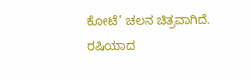ಕೋಟೆ’ ಚಲನ ಚಿತ್ರವಾಗಿದೆ. ರಷಿಯಾದ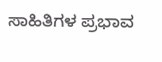ಸಾಹಿತಿಗಳ ಪ್ರಭಾವ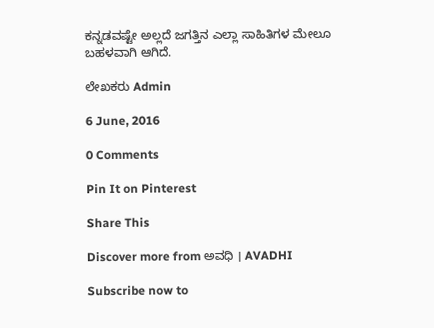ಕನ್ನಡವಷ್ಟೇ ಅಲ್ಲದೆ ಜಗತ್ತಿನ ಎಲ್ಲಾ ಸಾಹಿತಿಗಳ ಮೇಲೂ ಬಹಳವಾಗಿ ಆಗಿದೆ.

ಲೇಖಕರು Admin

6 June, 2016

0 Comments

Pin It on Pinterest

Share This

Discover more from ಅವಧಿ । AVADHI

Subscribe now to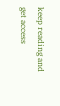keep reading and get access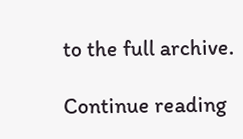to the full archive.

Continue reading